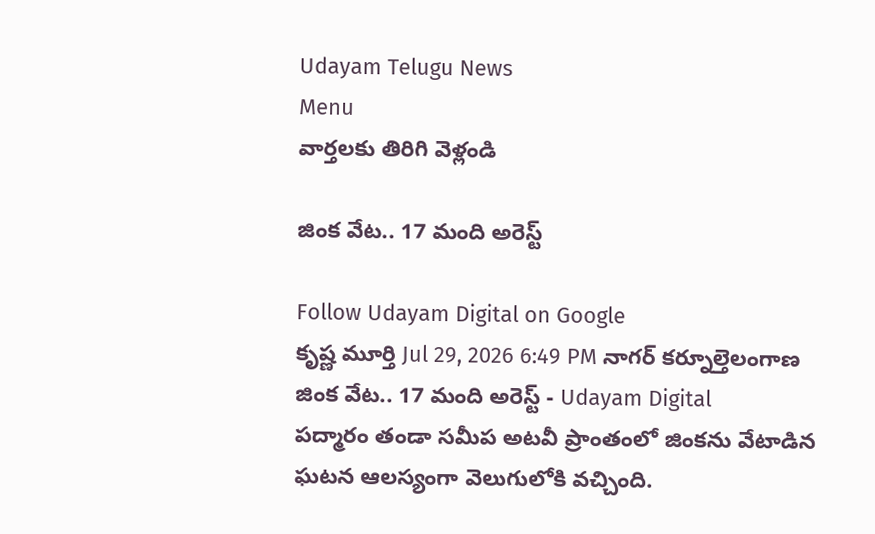Udayam Telugu News
Menu
వార్తలకు తిరిగి వెళ్లండి

జింక వేట.. 17 మంది అరెస్ట్

Follow Udayam Digital on Google
కృష్ణ మూర్తి Jul 29, 2026 6:49 PM నాగర్ కర్నూల్తెలంగాణ
జింక వేట.. 17 మంది అరెస్ట్ - Udayam Digital
పద్మారం తండా సమీప అటవీ ప్రాంతంలో జింకను వేటాడిన ఘటన ఆలస్యంగా వెలుగులోకి వచ్చింది.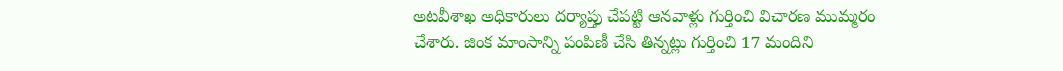అటవీశాఖ అధికారులు దర్యాప్తు చేపట్టి ఆనవాళ్లు గుర్తించి విచారణ ముమ్మరం చేశారు. జింక మాంసాన్ని పంపిణీ చేసి తిన్నట్లు గుర్తించి 17 మందిని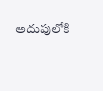అదుపులోకి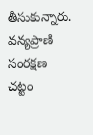తీసుకున్నారు. వన్యప్రాణి సంరక్షణ చట్టం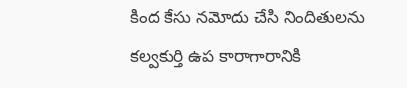కింద కేసు నమోదు చేసి నిందితులను కల్వకుర్తి ఉప కారాగారానికి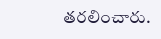తరలించారు.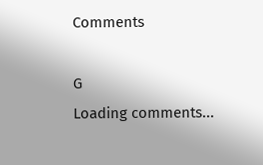Comments

G
Loading comments...